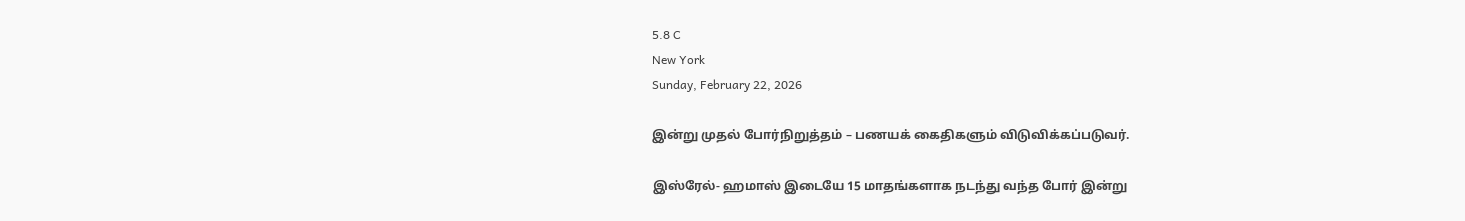5.8 C
New York
Sunday, February 22, 2026

இன்று முதல் போர்நிறுத்தம் – பணயக் கைதிகளும் விடுவிக்கப்படுவர்.

இஸ்ரேல்- ஹமாஸ் இடையே 15 மாதங்களாக நடந்து வந்த போர் இன்று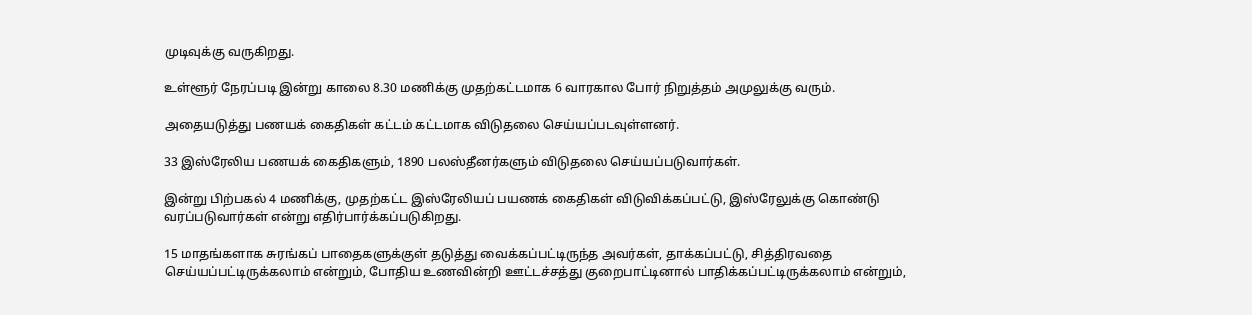முடிவுக்கு வருகிறது.

உள்ளூர் நேரப்படி இன்று காலை 8.30 மணிக்கு முதற்கட்டமாக 6 வாரகால போர் நிறுத்தம் அமுலுக்கு வரும்.

அதையடுத்து பணயக் கைதிகள் கட்டம் கட்டமாக விடுதலை செய்யப்படவுள்ளனர்.

33 இஸ்ரேலிய பணயக் கைதிகளும், 1890 பலஸ்தீனர்களும் விடுதலை செய்யப்படுவார்கள்.

இன்று பிற்பகல் 4 மணிக்கு, முதற்கட்ட இஸ்ரேலியப் பயணக் கைதிகள் விடுவிக்கப்பட்டு, இஸ்ரேலுக்கு கொண்டு வரப்படுவார்கள் என்று எதிர்பார்க்கப்படுகிறது.

15 மாதங்களாக சுரங்கப் பாதைகளுக்குள் தடுத்து வைக்கப்பட்டிருந்த அவர்கள், தாக்கப்பட்டு, சித்திரவதை செய்யப்பட்டிருக்கலாம் என்றும், போதிய உணவின்றி ஊட்டச்சத்து குறைபாட்டினால் பாதிக்கப்பட்டிருக்கலாம் என்றும்,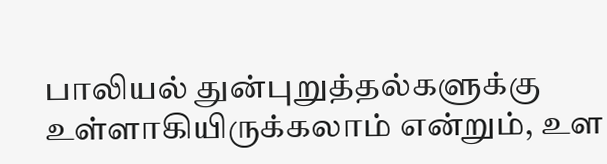பாலியல் துன்புறுத்தல்களுக்கு உள்ளாகியிருக்கலாம் என்றும், உள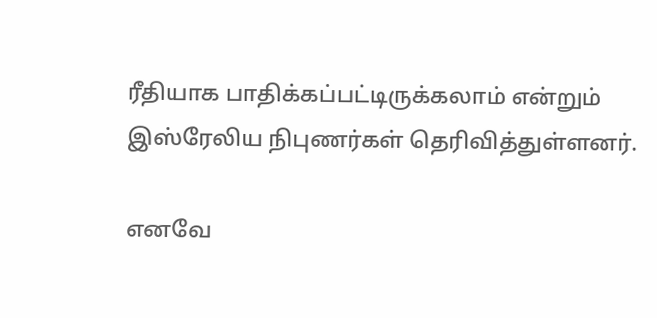ரீதியாக பாதிக்கப்பட்டிருக்கலாம் என்றும் இஸ்ரேலிய நிபுணர்கள் தெரிவித்துள்ளனர்.

எனவே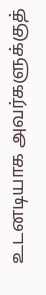உடனடியாக அவர்களுக்குத்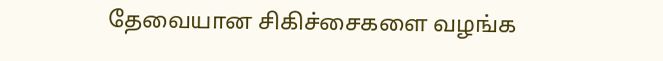தேவையான சிகிச்சைகளை வழங்க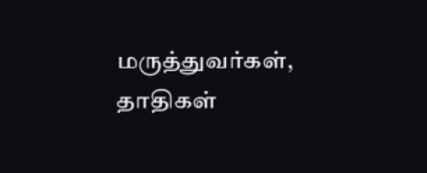மருத்துவர்கள், தாதிகள்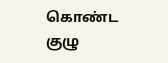கொண்ட குழு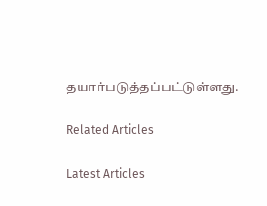தயார்படுத்தப்பட்டுள்ளது.

Related Articles

Latest Articles